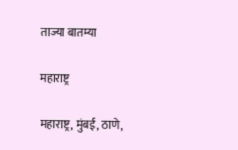ताज्या बातम्या

महाराष्ट्र

महाराष्ट्र, मुंबई, ठाणे,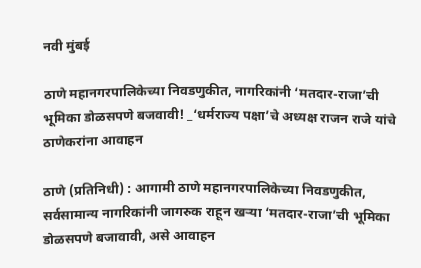नवी मुंबई

ठाणे महानगरपालिकेच्या निवडणुकीत, नागरिकांनी ‘मतदार-राजा’ची भूमिका डोळसपणे बजवावी! _‘धर्मराज्य पक्षा’चे अध्यक्ष राजन राजे यांचे ठाणेकरांना आवाहन

ठाणे (प्रतिनिधी) : आगामी ठाणे महानगरपालिकेच्या निवडणुकीत, सर्वसामान्य नागरिकांनी जागरुक राहून खऱ्या ‘मतदार-राजा’ची भूमिका डोळसपणे बजावावी, असे आवाहन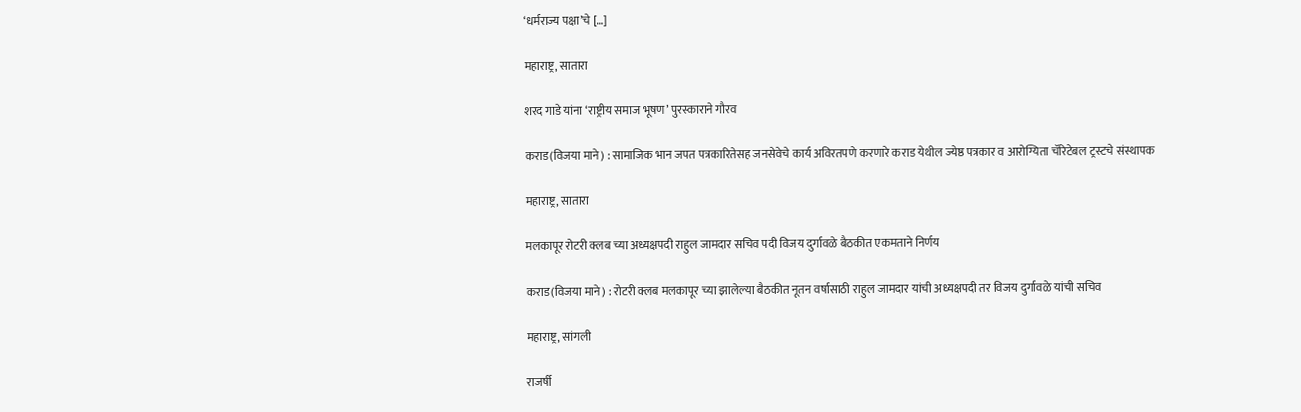‘धर्मराज्य पक्षा’चे […]

महाराष्ट्र, सातारा

शरद गाडे यांना ‘राष्ट्रीय समाज भूषण’ पुरस्काराने गौरव

कराड(विजया माने) : सामाजिक भान जपत पत्रकारितेसह जनसेवेचे कार्य अविरतपणे करणारे कराड येथील ज्येष्ठ पत्रकार व आरोग्यिता चॅरिटेबल ट्रस्टचे संस्थापक

महाराष्ट्र, सातारा

मलकापूर रोटरी क्लब च्या अध्यक्षपदी राहुल जामदार सचिव पदी विजय दुर्गावळे बैठकीत एकमताने निर्णय

कराड(विजया माने) : रोटरी क्लब मलकापूर च्या झालेल्या बैठकीत नूतन वर्षासाठी राहुल जामदार यांची अध्यक्षपदी तर विजय दुर्गावळे यांची सचिव

महाराष्ट्र, सांगली

राजर्षी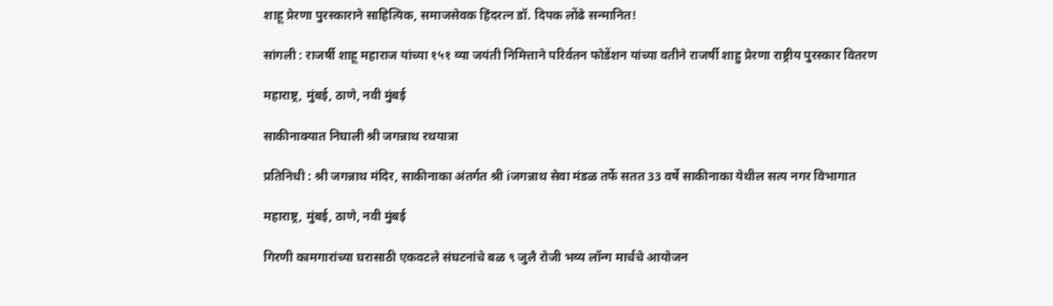शाहू प्रेरणा पुरस्काराने साहित्यिक, समाजसेवक हिंदरत्न डॉ. दिपक लोंढे सन्मानित!

सांगली : राजर्षी शाहू महाराज यांच्या १५१ व्या जयंती निमित्ताने परिर्वतन फोडेंशन यांच्या वतीने राजर्षी शाहु प्रेरणा राष्ट्रीय पुरस्कार वितरण

महाराष्ट्र, मुंबई, ठाणे, नवी मुंबई

साकीनाक्यात निघाली श्री जगन्नाथ रथयात्रा

प्रतिनिधी : श्री जगन्नाथ मंदिर, साकीनाका अंतर्गत श्री iजगन्नाथ सेवा मंडळ तर्फे सतत 33 वर्षे साकीनाका येथील सत्य नगर विभागात

महाराष्ट्र, मुंबई, ठाणे, नवी मुंबई

गिरणी कामगारांच्या घरासाठी एकवटले संघटनांचे बळ ९ जुलै रोजी भव्य लॉन्ग मार्चचे आयोजन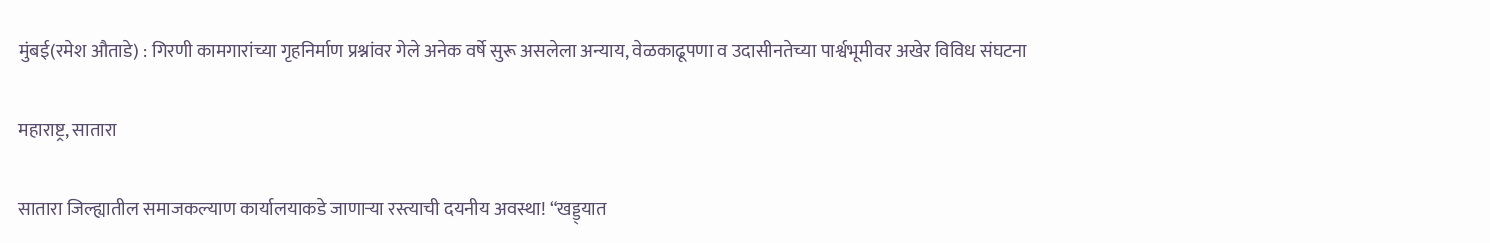मुंबई(रमेश औताडे) : गिरणी कामगारांच्या गृहनिर्माण प्रश्नांवर गेले अनेक वर्षे सुरू असलेला अन्याय, वेळकाढूपणा व उदासीनतेच्या पार्श्वभूमीवर अखेर विविध संघटना

महाराष्ट्र, सातारा

सातारा जिल्ह्यातील समाजकल्याण कार्यालयाकडे जाणाऱ्या रस्त्याची दयनीय अवस्था! “खड्ड्यात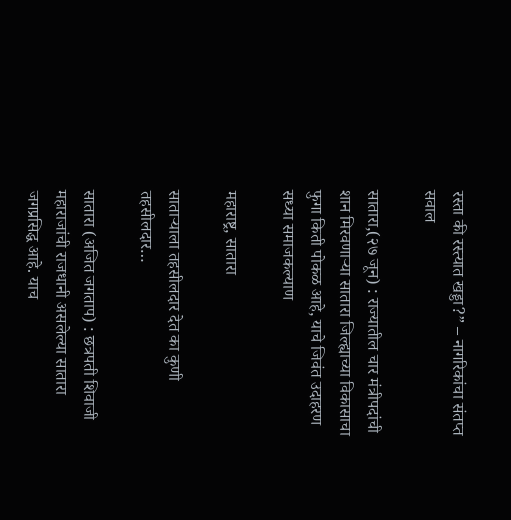रस्ता की रस्त्यात खड्डा?” – नागरिकांचा संतप्त सवाल

सातारा,(२७ जून) : राज्यातील चार मंत्रीपदांची शान मिरवणाऱ्या सातारा जिल्ह्याच्या विकासाचा फुगा किती पोकळ आहे, याचे जिवंत उदाहरण सध्या समाजकल्याण

महाराष्ट्र, सातारा

साताऱ्याला तहसीलदार देत का कुणी तहसीलदार…

सातारा (अजित जगताप) : छत्रपती शिवाजी महाराजांची राजधानी असलेल्या सातारा जगप्रसिद्ध आहे. याच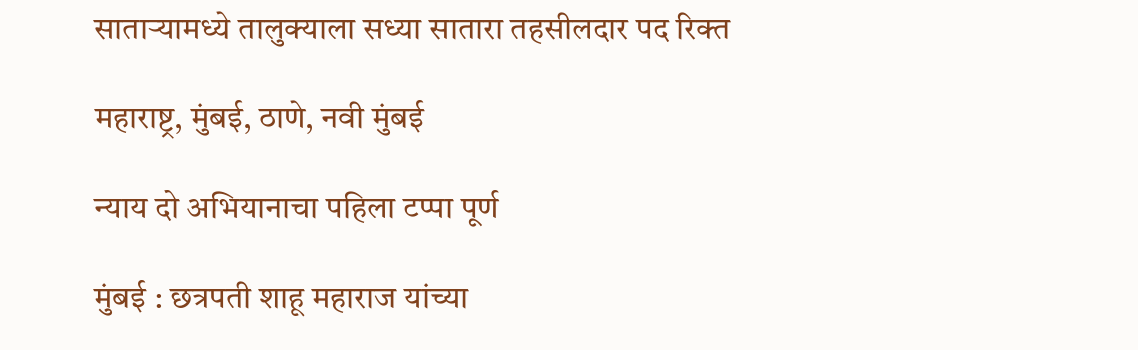साताऱ्यामध्ये तालुक्याला सध्या सातारा तहसीलदार पद रिक्त

महाराष्ट्र, मुंबई, ठाणे, नवी मुंबई

न्याय दो अभियानाचा पहिला टप्पा पूर्ण

मुंबई : छत्रपती शाहू महाराज यांच्या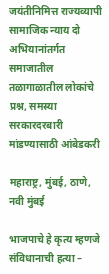जयंतीनिमित्त राज्यव्यापी सामाजिक न्याय दो अभियानांतर्गत समाजातील तळागाळातील लोकांचे प्रश्न, समस्या सरकारदरबारी मांडण्यासाठी आंबेडकरी

महाराष्ट्र, मुंबई, ठाणे, नवी मुंबई

भाजपाचे हे कृत्य म्हणजे संविधानाची हत्या –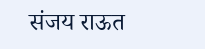संजय राऊत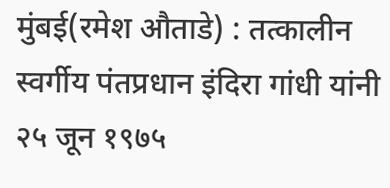मुंबई(रमेश औताडे) : तत्कालीन स्वर्गीय पंतप्रधान इंदिरा गांधी यांनी २५ जून १९७५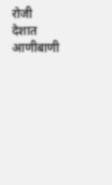रोजी देशात आणीबाणी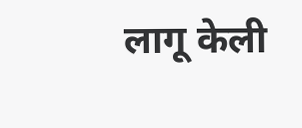लागू केली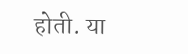होती. या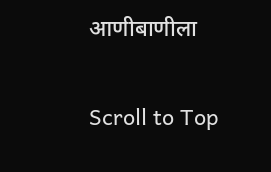आणीबाणीला

Scroll to Top